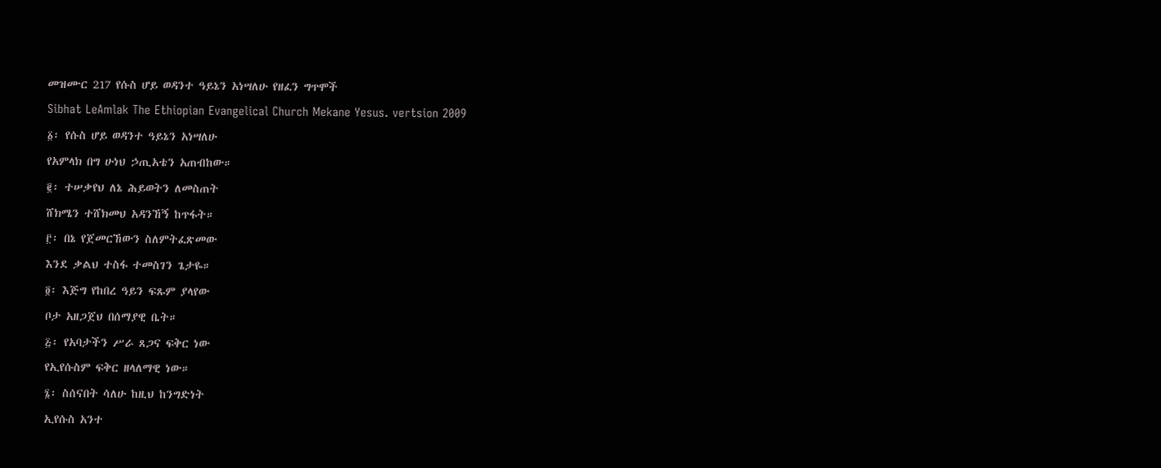መዝሙር 217 የሱስ ሆይ ወዳንተ ዓይኔን አነሣለሁ የዘፈን ግጥሞች
Sibhat LeAmlak The Ethiopian Evangelical Church Mekane Yesus. vertsion 2009
፩፡ የሱስ ሆይ ወዳንተ ዓይኔን አነሣለሁ
የአምላክ በግ ሁነህ ኃጢአቴን አጠብከው።
፪፡ ተሠቃየህ ለኔ ሕይወትን ለመስጠት
ሸክሜን ተሸክመህ አዳንኸኝ ከጥፋት።
፫፡ በኔ የጀመርኸውን ስለምትፈጽመው
እንደ ቃልህ ተስፋ ተመስገን ጌታዬ።
፬፡ እጅግ የከበረ ዓይን ፍጹም ያላየው
ቦታ አዘጋጀህ በሰማያዊ ቤት።
፭፡ የአባታችን ሥራ ጸጋና ፍቅር ነው
የኢየሱስም ፍቅር ዘላለማዊ ነው።
፮፡ ስሰናበት ሳለሁ ከዚህ ከንግድነት
ኢየሱስ አንተ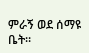ምራኝ ወደ ሰማዩ ቤት።